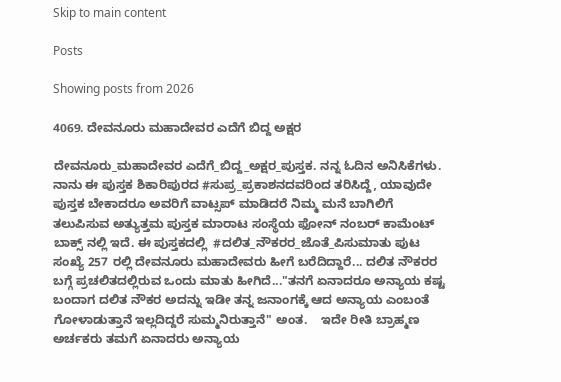Skip to main content

Posts

Showing posts from 2026

4069. ದೇವನೂರು ಮಹಾದೇವರ ಎದೆಗೆ ಬಿದ್ದ ಅಕ್ಷರ

ದೇವನೂರು_ಮಹಾದೇವರ ಎದೆಗೆ_ಬಿದ್ದ_ಅಕ್ಷರ_ಪುಸ್ತಕ. ನನ್ನ ಓದಿನ ಅನಿಸಿಕೆಗಳು.    ನಾನು ಈ ಪುಸ್ತಕ ಶಿಕಾರಿಪುರದ #ಸುಪ್ರ_ಪ್ರಕಾಶನದವರಿಂದ ತರಿಸಿದ್ದೆ, ಯಾವುದೇ ಪುಸ್ತಕ ಬೇಕಾದರೂ ಅವರಿಗೆ ವಾಟ್ಸಪ್ ಮಾಡಿದರೆ ನಿಮ್ಮ ಮನೆ ಬಾಗಿಲಿಗೆ ತಲುಪಿಸುವ ಅತ್ಯುತ್ತಮ ಪುಸ್ತಕ ಮಾರಾಟ ಸಂಸ್ಥೆಯ ಫೋನ್ ನಂಬರ್ ಕಾಮೆಂಟ್ ಬಾಕ್ಸ್ ನಲ್ಲಿ ಇದೆ. ಈ ಪುಸ್ತಕದಲ್ಲಿ  #ದಲಿತ_ನೌಕರರ_ಜೊತೆ_ಪಿಸುಮಾತು ಪುಟ ಸಂಖ್ಯೆ 257 ರಲ್ಲಿ ದೇವನೂರು ಮಹಾದೇವರು ಹೀಗೆ ಬರೆದಿದ್ದಾರೆ... ದಲಿತ ನೌಕರರ ಬಗ್ಗೆ ಪ್ರಚಲಿತದಲ್ಲಿರುವ ಒಂದು ಮಾತು ಹೀಗಿದೆ..."ತನಗೆ ಏನಾದರೂ ಅನ್ಯಾಯ ಕಷ್ಟ ಬಂದಾಗ ದಲಿತ ನೌಕರ ಅದನ್ನು ಇಡೀ ತನ್ನ ಜನಾಂಗಕ್ಕೆ ಆದ ಅನ್ಯಾಯ ಎಂಬಂತೆ ಗೋಳಾಡುತ್ತಾನೆ ಇಲ್ಲದಿದ್ದರೆ ಸುಮ್ಮನಿರುತ್ತಾನೆ" ಅಂತ.    ಇದೇ ರೀತಿ ಬ್ರಾಹ್ಮಣ ಅರ್ಚಕರು ತಮಗೆ ಏನಾದರು ಅನ್ಯಾಯ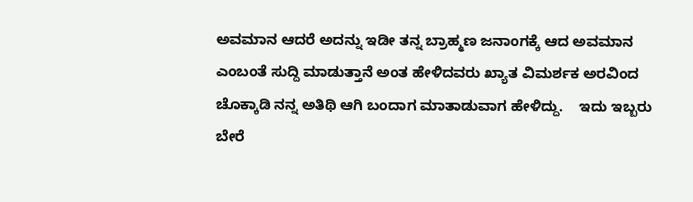ಅವಮಾನ ಆದರೆ ಅದನ್ನು ಇಡೀ ತನ್ನ ಬ್ರಾಹ್ಮಣ ಜನಾಂಗಕ್ಕೆ ಆದ ಅವಮಾನ ಎಂಬಂತೆ ಸುದ್ದಿ ಮಾಡುತ್ತಾನೆ ಅಂತ ಹೇಳಿದವರು ಖ್ಯಾತ ವಿಮರ್ಶಕ ಅರವಿಂದ ಚೊಕ್ಕಾಡಿ ನನ್ನ ಅತಿಥಿ ಆಗಿ ಬಂದಾಗ ಮಾತಾಡುವಾಗ ಹೇಳಿದ್ದು.    ಇದು ಇಬ್ಬರು ಬೇರೆ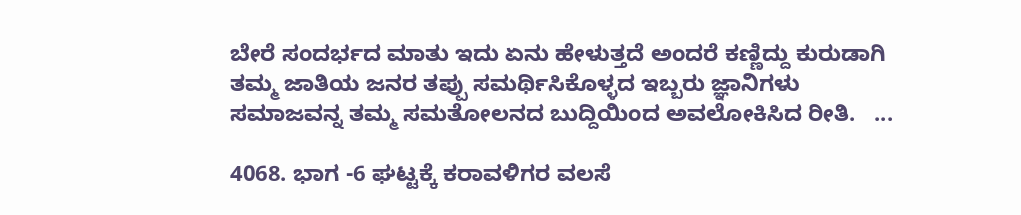ಬೇರೆ ಸಂದರ್ಭದ ಮಾತು ಇದು ಏನು ಹೇಳುತ್ತದೆ ಅಂದರೆ ಕಣ್ಣಿದ್ದು ಕುರುಡಾಗಿ ತಮ್ಮ ಜಾತಿಯ ಜನರ ತಪ್ಪು ಸಮರ್ಥಿಸಿಕೊಳ್ಳದ ಇಬ್ಬರು ಜ್ಞಾನಿಗಳು ಸಮಾಜವನ್ನ ತಮ್ಮ ಸಮತೋಲನದ ಬುದ್ದಿಯಿಂದ ಅವಲೋಕಿಸಿದ ರೀತಿ.   ...

4068. ಭಾಗ -6 ಘಟ್ಟಕ್ಕೆ ಕರಾವಳಿಗರ ವಲಸೆ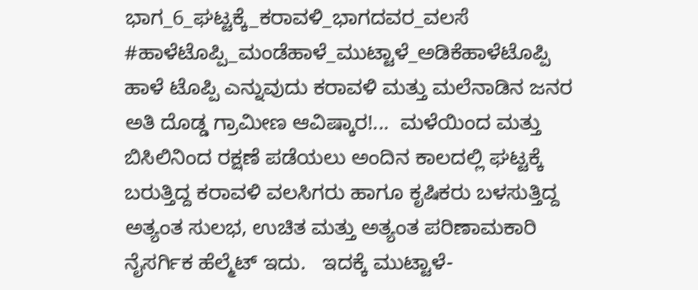ಭಾಗ_6_ಘಟ್ಟಕ್ಕೆ_ಕರಾವಳಿ_ಭಾಗದವರ_ವಲಸೆ #ಹಾಳೆಟೊಪ್ಪಿ_ಮಂಡೆಹಾಳೆ_ಮುಟ್ಟಾಳೆ_ಅಡಿಕೆಹಾಳೆಟೊಪ್ಪಿ   ಹಾಳೆ ಟೊಪ್ಪಿ ಎನ್ನುವುದು ಕರಾವಳಿ ಮತ್ತು ಮಲೆನಾಡಿನ ಜನರ ಅತಿ ದೊಡ್ಡ ಗ್ರಾಮೀಣ ಆವಿಷ್ಕಾರ!...  ಮಳೆಯಿಂದ ಮತ್ತು ಬಿಸಿಲಿನಿಂದ ರಕ್ಷಣೆ ಪಡೆಯಲು ಅಂದಿನ ಕಾಲದಲ್ಲಿ ಘಟ್ಟಕ್ಕೆ ಬರುತ್ತಿದ್ದ ಕರಾವಳಿ ವಲಸಿಗರು ಹಾಗೂ ಕೃಷಿಕರು ಬಳಸುತ್ತಿದ್ದ ಅತ್ಯಂತ ಸುಲಭ, ಉಚಿತ ಮತ್ತು ಅತ್ಯಂತ ಪರಿಣಾಮಕಾರಿ ನೈಸರ್ಗಿಕ ಹೆಲ್ಮೆಟ್ ಇದು.   ಇದಕ್ಕೆ ಮುಟ್ಟಾಳೆ-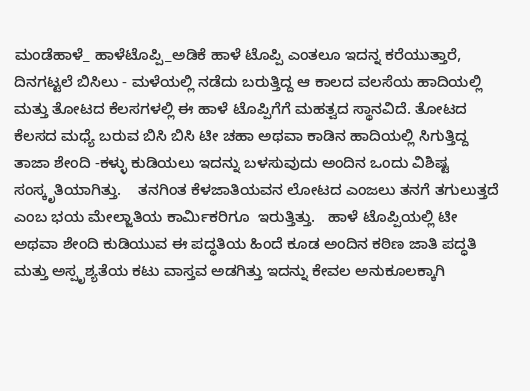ಮಂಡೆಹಾಳೆ_ ಹಾಳೆಟೊಪ್ಪಿ_ಅಡಿಕೆ ಹಾಳೆ ಟೊಪ್ಪಿ ಎಂತಲೂ ಇದನ್ನ ಕರೆಯುತ್ತಾರೆ, ದಿನಗಟ್ಟಲೆ ಬಿಸಿಲು - ಮಳೆಯಲ್ಲಿ ನಡೆದು ಬರುತ್ತಿದ್ದ ಆ ಕಾಲದ ವಲಸೆಯ ಹಾದಿಯಲ್ಲಿ ಮತ್ತು ತೋಟದ ಕೆಲಸಗಳಲ್ಲಿ ಈ ಹಾಳೆ ಟೊಪ್ಪಿಗೆಗೆ ಮಹತ್ವದ ಸ್ಥಾನವಿದೆ. ತೋಟದ ಕೆಲಸದ ಮಧ್ಯೆ ಬರುವ ಬಿಸಿ ಬಿಸಿ ಟೀ ಚಹಾ ಅಥವಾ ಕಾಡಿನ ಹಾದಿಯಲ್ಲಿ ಸಿಗುತ್ತಿದ್ದ ತಾಜಾ ಶೇಂದಿ -ಕಳ್ಳು ಕುಡಿಯಲು ಇದನ್ನು ಬಳಸುವುದು ಅಂದಿನ ಒಂದು ವಿಶಿಷ್ಟ ಸಂಸ್ಕೃತಿಯಾಗಿತ್ತು.    ತನಗಿಂತ ಕೆಳಜಾತಿಯವನ ಲೋಟದ ಎಂಜಲು ತನಗೆ ತಗುಲುತ್ತದೆ ಎಂಬ ಭಯ ಮೇಲ್ಜಾತಿಯ ಕಾರ್ಮಿಕರಿಗೂ  ಇರುತ್ತಿತ್ತು.   ಹಾಳೆ ಟೊಪ್ಪಿಯಲ್ಲಿ ಟೀ ಅಥವಾ ಶೇಂದಿ ಕುಡಿಯುವ ಈ ಪದ್ಧತಿಯ ಹಿಂದೆ ಕೂಡ ಅಂದಿನ ಕಠಿಣ ಜಾತಿ ಪದ್ಧತಿ ಮತ್ತು ಅಸ್ಪೃಶ್ಯತೆಯ ಕಟು ವಾಸ್ತವ ಅಡಗಿತ್ತು ಇದನ್ನು ಕೇವಲ ಅನುಕೂಲಕ್ಕಾಗಿ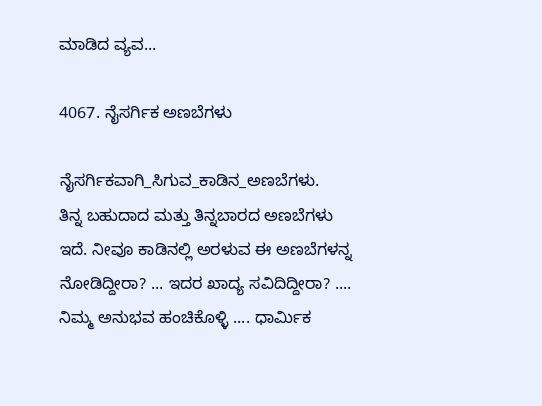ಮಾಡಿದ ವ್ಯವ...

4067. ನೈಸರ್ಗಿಕ ಅಣಬೆಗಳು

ನೈಸರ್ಗಿಕವಾಗಿ_ಸಿಗುವ_ಕಾಡಿನ_ಅಣಬೆಗಳು.       ತಿನ್ನ ಬಹುದಾದ ಮತ್ತು ತಿನ್ನಬಾರದ ಅಣಬೆಗಳು ಇದೆ. ನೀವೂ ಕಾಡಿನಲ್ಲಿ ಅರಳುವ ಈ ಅಣಬೆಗಳನ್ನ ನೋಡಿದ್ದೀರಾ? ... ಇದರ ಖಾದ್ಯ ಸವಿದಿದ್ದೀರಾ? ....  ನಿಮ್ಮ ಅನುಭವ ಹಂಚಿಕೊಳ್ಳಿ .... ಧಾರ್ಮಿಕ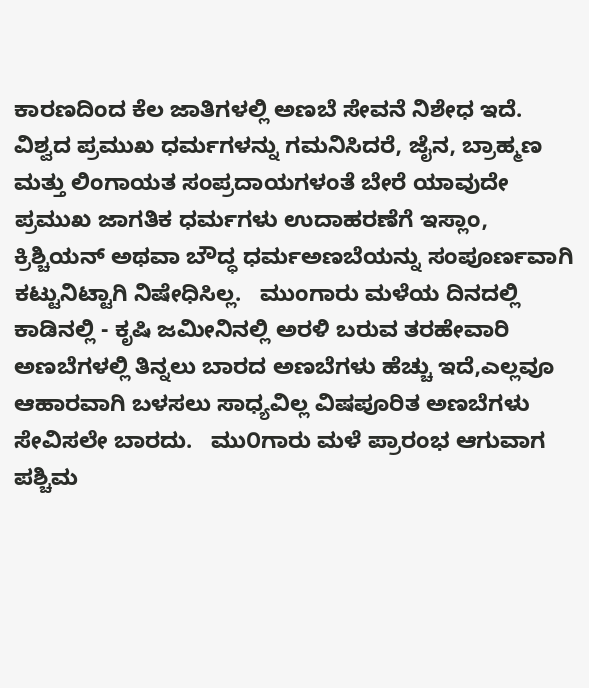ಕಾರಣದಿಂದ ಕೆಲ ಜಾತಿಗಳಲ್ಲಿ ಅಣಬೆ ಸೇವನೆ ನಿಶೇಧ ಇದೆ.   ವಿಶ್ವದ ಪ್ರಮುಖ ಧರ್ಮಗಳನ್ನು ಗಮನಿಸಿದರೆ, ಜೈನ, ಬ್ರಾಹ್ಮಣ ಮತ್ತು ಲಿಂಗಾಯತ ಸಂಪ್ರದಾಯಗಳಂತೆ ಬೇರೆ ಯಾವುದೇ ಪ್ರಮುಖ ಜಾಗತಿಕ ಧರ್ಮಗಳು ಉದಾಹರಣೆಗೆ ಇಸ್ಲಾಂ, ಕ್ರಿಶ್ಚಿಯನ್ ಅಥವಾ ಬೌದ್ಧ ಧರ್ಮಅಣಬೆಯನ್ನು ಸಂಪೂರ್ಣವಾಗಿ ಕಟ್ಟುನಿಟ್ಟಾಗಿ ನಿಷೇಧಿಸಿಲ್ಲ.   ಮುಂಗಾರು ಮಳೆಯ ದಿನದಲ್ಲಿ ಕಾಡಿನಲ್ಲಿ - ಕೃಷಿ ಜಮೀನಿನಲ್ಲಿ ಅರಳಿ ಬರುವ ತರಹೇವಾರಿ ಅಣಬೆಗಳಲ್ಲಿ ತಿನ್ನಲು ಬಾರದ ಅಣಬೆಗಳು ಹೆಚ್ಚು ಇದೆ,ಎಲ್ಲವೂ ಆಹಾರವಾಗಿ ಬಳಸಲು ಸಾಧ್ಯವಿಲ್ಲ ವಿಷಪೂರಿತ ಅಣಬೆಗಳು ಸೇವಿಸಲೇ ಬಾರದು.   ಮು೦ಗಾರು ಮಳೆ ಪ್ರಾರಂಭ ಆಗುವಾಗ ಪಶ್ಚಿಮ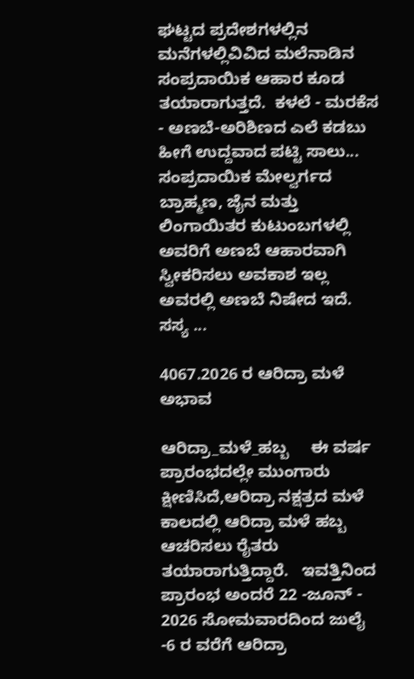ಘಟ್ಟದ ಪ್ರದೇಶಗಳಲ್ಲಿನ ಮನೆಗಳಲ್ಲಿವಿವಿದ ಮಲೆನಾಡಿನ ಸಂಪ್ರದಾಯಿಕ ಆಹಾರ ಕೂಡ ತಯಾರಾಗುತ್ತದೆ.  ಕಳಲೆ - ಮರಕೆಸ - ಅಣಬೆ-ಅರಿಶಿಣದ ಎಲೆ ಕಡಬು ಹೀಗೆ ಉದ್ದವಾದ ಪಟ್ಟಿ ಸಾಲು... ಸಂಪ್ರದಾಯಿಕ ಮೇಲ್ವರ್ಗದ ಬ್ರಾಹ್ಮಣ, ಜೈನ ಮತ್ತು ಲಿಂಗಾಯಿತರ ಕುಟುಂಬಗಳಲ್ಲಿ ಅವರಿಗೆ ಅಣಬೆ ಆಹಾರವಾಗಿ ಸ್ವೀಕರಿಸಲು ಅವಕಾಶ ಇಲ್ಲ ಅವರಲ್ಲಿ ಅಣಬೆ ನಿಷೇದ ಇದೆ. ಸಸ್ಯ ...

4067.2026 ರ ಆರಿದ್ರಾ ಮಳೆ ಅಭಾವ

ಆರಿದ್ರಾ_ಮಳೆ_ಹಬ್ಬ     ಈ ವರ್ಷ ಪ್ರಾರಂಭದಲ್ಲೇ ಮುಂಗಾರು ಕ್ಷೀಣಿಸಿದೆ,ಆರಿದ್ರಾ ನಕ್ಷತ್ರದ ಮಳೆ ಕಾಲದಲ್ಲಿ ಆರಿದ್ರಾ ಮಳೆ ಹಬ್ಬ ಆಚರಿಸಲು ರೈತರು ತಯಾರಾಗುತ್ತಿದ್ದಾರೆ.   ಇವತ್ತಿನಿಂದ ಪ್ರಾರಂಭ ಅಂದರೆ 22 -ಜೂನ್ - 2026 ಸೋಮವಾರದಿಂದ ಜುಲೈ -6 ರ ವರೆಗೆ ಆರಿದ್ರಾ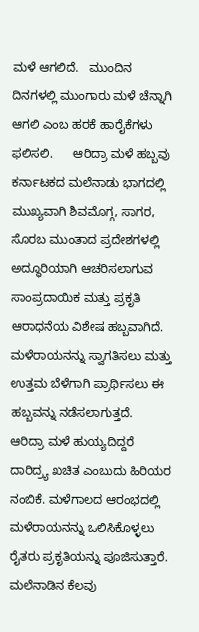ಮಳೆ ಆಗಲಿದೆ.   ಮುಂದಿನ ದಿನಗಳಲ್ಲಿ ಮುಂಗಾರು ಮಳೆ ಚೆನ್ನಾಗಿ ಆಗಲಿ ಎಂಬ ಹರಕೆ ಹಾರೈಕೆಗಳು ಫಲಿಸಲಿ.      ಆರಿದ್ರಾ ಮಳೆ ಹಬ್ಬವು ಕರ್ನಾಟಕದ ಮಲೆನಾಡು ಭಾಗದಲ್ಲಿ ಮುಖ್ಯವಾಗಿ ಶಿವಮೊಗ್ಗ, ಸಾಗರ, ಸೊರಬ ಮುಂತಾದ ಪ್ರದೇಶಗಳಲ್ಲಿ ಅದ್ಧೂರಿಯಾಗಿ ಆಚರಿಸಲಾಗುವ ಸಾಂಪ್ರದಾಯಿಕ ಮತ್ತು ಪ್ರಕೃತಿ ಆರಾಧನೆಯ ವಿಶೇಷ ಹಬ್ಬವಾಗಿದೆ.  ಮಳೆರಾಯನನ್ನು ಸ್ವಾಗತಿಸಲು ಮತ್ತು ಉತ್ತಮ ಬೆಳೆಗಾಗಿ ಪ್ರಾರ್ಥಿಸಲು ಈ ಹಬ್ಬವನ್ನು ನಡೆಸಲಾಗುತ್ತದೆ.   ಆರಿದ್ರಾ ಮಳೆ ಹುಯ್ಯದಿದ್ದರೆ ದಾರಿದ್ರ್ಯ ಖಚಿತ ಎಂಬುದು ಹಿರಿಯರ ನಂಬಿಕೆ. ಮಳೆಗಾಲದ ಆರಂಭದಲ್ಲಿ ಮಳೆರಾಯನನ್ನು ಒಲಿಸಿಕೊಳ್ಳಲು ರೈತರು ಪ್ರಕೃತಿಯನ್ನು ಪೂಜಿಸುತ್ತಾರೆ.  ಮಲೆನಾಡಿನ ಕೆಲವು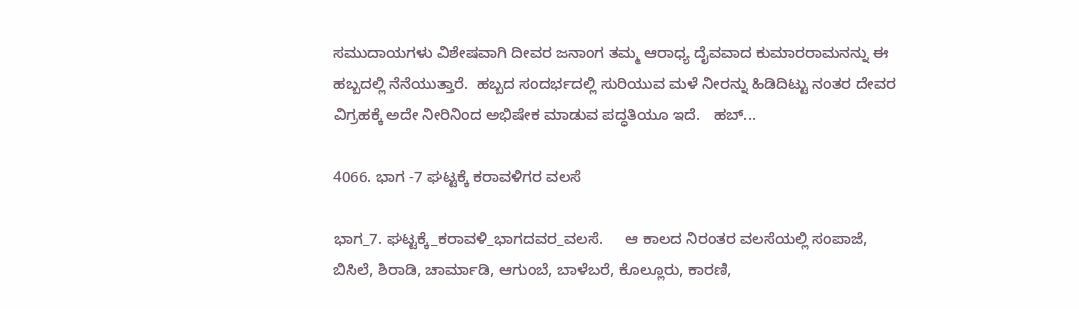ಸಮುದಾಯಗಳು ವಿಶೇಷವಾಗಿ ದೀವರ ಜನಾಂಗ ತಮ್ಮ ಆರಾಧ್ಯ ದೈವವಾದ ಕುಮಾರರಾಮನನ್ನು ಈ ಹಬ್ಬದಲ್ಲಿ ನೆನೆಯುತ್ತಾರೆ.  ಹಬ್ಬದ ಸಂದರ್ಭದಲ್ಲಿ ಸುರಿಯುವ ಮಳೆ ನೀರನ್ನು ಹಿಡಿದಿಟ್ಟು ನಂತರ ದೇವರ ವಿಗ್ರಹಕ್ಕೆ ಅದೇ ನೀರಿನಿಂದ ಅಭಿಷೇಕ ಮಾಡುವ ಪದ್ಧತಿಯೂ ಇದೆ.   ಹಬ್...

4066. ಭಾಗ -7 ಘಟ್ಟಕ್ಕೆ ಕರಾವಳಿಗರ ವಲಸೆ

ಭಾಗ_7. ಘಟ್ಟಕ್ಕೆ_ಕರಾವಳಿ_ಭಾಗದವರ_ವಲಸೆ.     ಆ ಕಾಲದ ನಿರಂತರ ವಲಸೆಯಲ್ಲಿ ಸಂಪಾಜೆ, ಬಿಸಿಲೆ, ಶಿರಾಡಿ, ಚಾರ್ಮಾಡಿ, ಆಗುಂಬೆ, ಬಾಳೆಬರೆ, ಕೊಲ್ಲೂರು, ಕಾರಣಿ,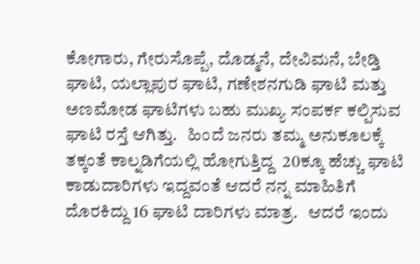ಕೋಗಾರು, ಗೇರುಸೊಪ್ಪೆ, ದೊಡ್ಮನೆ, ದೇವಿಮನೆ, ಬೇಡ್ತಿ ಘಾಟಿ, ಯಲ್ಲಾಪುರ ಘಾಟಿ, ಗಣೇಶನಗುಡಿ ಘಾಟಿ ಮತ್ತು ಅಣಮೋಡ ಘಾಟಿಗಳು ಬಹು ಮುಖ್ಯ ಸಂಪರ್ಕ ಕಲ್ಪಿಸುವ ಘಾಟಿ ರಸ್ತೆ ಆಗಿತ್ತು.   ಹಿಂದೆ ಜನರು ತಮ್ಮ ಅನುಕೂಲಕ್ಕೆ ತಕ್ಕಂತೆ ಕಾಲ್ನಡಿಗೆಯಲ್ಲಿ ಹೋಗುತ್ತಿದ್ದ  20ಕ್ಕೂ ಹೆಚ್ಚು ಘಾಟಿ ಕಾಡುದಾರಿಗಳು ಇದ್ದವಂತೆ ಆದರೆ ನನ್ನ ಮಾಹಿತಿಗೆ ದೊರಕಿದ್ದು 16 ಘಾಟಿ ದಾರಿಗಳು ಮಾತ್ರ.   ಆದರೆ ಇಂದು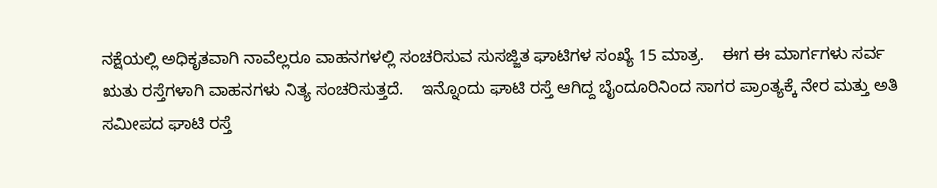ನಕ್ಷೆಯಲ್ಲಿ ಅಧಿಕೃತವಾಗಿ ನಾವೆಲ್ಲರೂ ವಾಹನಗಳಲ್ಲಿ ಸಂಚರಿಸುವ ಸುಸಜ್ಜಿತ ಘಾಟಿಗಳ ಸಂಖ್ಯೆ 15 ಮಾತ್ರ.    ಈಗ ಈ ಮಾರ್ಗಗಳು ಸರ್ವ ಋತು ರಸ್ತೆಗಳಾಗಿ ವಾಹನಗಳು ನಿತ್ಯ ಸಂಚರಿಸುತ್ತದೆ.    ಇನ್ನೊಂದು ಘಾಟಿ ರಸ್ತೆ ಆಗಿದ್ದ ಬೈಂದೂರಿನಿಂದ ಸಾಗರ ಪ್ರಾಂತ್ಯಕ್ಕೆ ನೇರ ಮತ್ತು ಅತಿ ಸಮೀಪದ ಘಾಟಿ ರಸ್ತೆ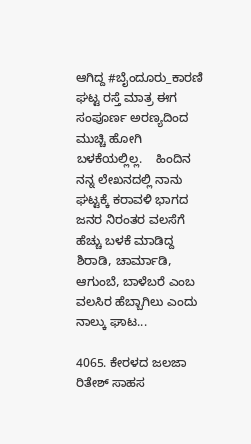ಆಗಿದ್ದ #ಬೈಂದೂರು_ಕಾರಣಿ ಘಟ್ಟ ರಸ್ತೆ ಮಾತ್ರ ಈಗ ಸಂಪೂರ್ಣ ಅರಣ್ಯದಿಂದ ಮುಚ್ಚಿ ಹೋಗಿ ಬಳಕೆಯಲ್ಲಿಲ್ಲ.    ಹಿಂದಿನ ನನ್ನ ಲೇಖನದಲ್ಲಿ ನಾನು ಘಟ್ಟಕ್ಕೆ ಕರಾವಳಿ ಭಾಗದ ಜನರ ನಿರಂತರ ವಲಸೆಗೆ ಹೆಚ್ಚು ಬಳಕೆ ಮಾಡಿದ್ದ ಶಿರಾಡಿ, ಚಾರ್ಮಾಡಿ, ಆಗುಂಬೆ, ಬಾಳೆಬರೆ ಎಂಬ ವಲಸಿರ ಹೆಬ್ಬಾಗಿಲು ಎಂದು ನಾಲ್ಕು ಘಾಟ...

4065. ಕೇರಳದ ಜಲಜಾ ರಿತೇಶ್ ಸಾಹಸ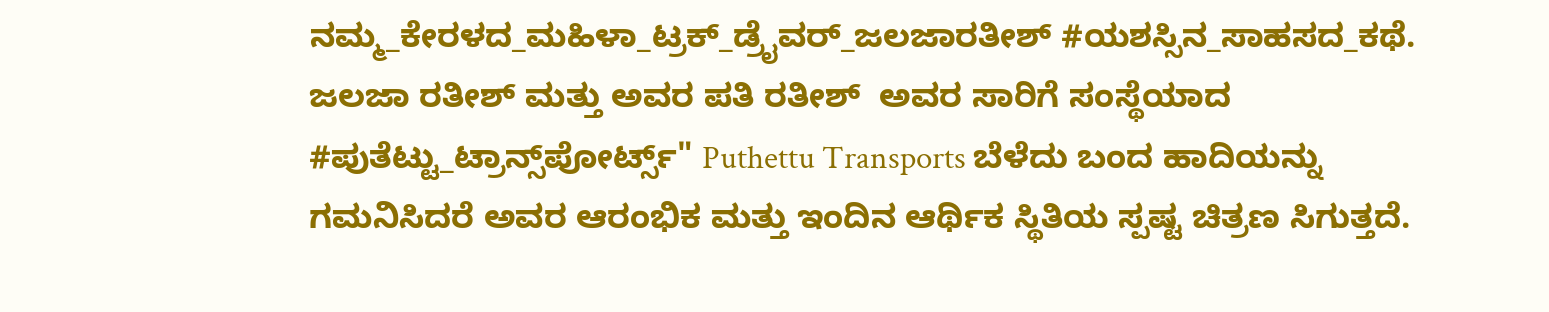ನಮ್ಮ_ಕೇರಳದ_ಮಹಿಳಾ_ಟ್ರಕ್_ಡ್ರೈವರ್_ಜಲಜಾರತೀಶ್ #ಯಶಸ್ಸಿನ_ಸಾಹಸದ_ಕಥೆ.   ಜಲಜಾ ರತೀಶ್ ಮತ್ತು ಅವರ ಪತಿ ರತೀಶ್  ಅವರ ಸಾರಿಗೆ ಸಂಸ್ಥೆಯಾದ #ಪುತೆಟ್ಟು_ಟ್ರಾನ್ಸ್‌ಪೋರ್ಟ್ಸ್" Puthettu Transports ಬೆಳೆದು ಬಂದ ಹಾದಿಯನ್ನು ಗಮನಿಸಿದರೆ ಅವರ ಆರಂಭಿಕ ಮತ್ತು ಇಂದಿನ ಆರ್ಥಿಕ ಸ್ಥಿತಿಯ ಸ್ಪಷ್ಟ ಚಿತ್ರಣ ಸಿಗುತ್ತದೆ.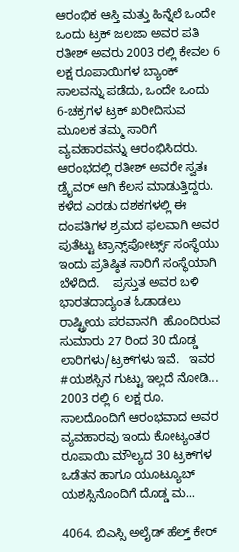ಆರಂಭಿಕ ಆಸ್ತಿ ಮತ್ತು ಹಿನ್ನೆಲೆ ಒಂದೇ ಒಂದು ಟ್ರಕ್ ಜಲಜಾ ಅವರ ಪತಿ ರತೀಶ್ ಅವರು 2003 ರಲ್ಲಿ ಕೇವಲ 6 ಲಕ್ಷ ರೂಪಾಯಿಗಳ ಬ್ಯಾಂಕ್ ಸಾಲವನ್ನು ಪಡೆದು, ಒಂದೇ ಒಂದು 6-ಚಕ್ರಗಳ ಟ್ರಕ್ ಖರೀದಿಸುವ ಮೂಲಕ ತಮ್ಮ ಸಾರಿಗೆ ವ್ಯವಹಾರವನ್ನು ಆರಂಭಿಸಿದರು.  ಆರಂಭದಲ್ಲಿ ರತೀಶ್ ಅವರೇ ಸ್ವತಃ ಡ್ರೈವರ್ ಆಗಿ ಕೆಲಸ ಮಾಡುತ್ತಿದ್ದರು.   ಕಳೆದ ಎರಡು ದಶಕಗಳಲ್ಲಿ ಈ ದಂಪತಿಗಳ ಶ್ರಮದ ಫಲವಾಗಿ ಅವರ ಪುತೆಟ್ಟು ಟ್ರಾನ್ಸ್‌ಪೋರ್ಟ್ಸ್ ಸಂಸ್ಥೆಯು ಇಂದು ಪ್ರತಿಷ್ಠಿತ ಸಾರಿಗೆ ಸಂಸ್ಥೆಯಾಗಿ ಬೆಳೆದಿದೆ.    ಪ್ರಸ್ತುತ ಅವರ ಬಳಿ ಭಾರತದಾದ್ಯಂತ ಓಡಾಡಲು ರಾಷ್ಟ್ರೀಯ ಪರವಾನಗಿ  ಹೊಂದಿರುವ ಸುಮಾರು 27 ರಿಂದ 30 ದೊಡ್ಡ ಲಾರಿಗಳು/ಟ್ರಕ್‌ಗಳು ಇವೆ.   ಇವರ #ಯಶಸ್ಸಿನ ಗುಟ್ಟು ಇಲ್ಲದೆ ನೋಡಿ...  2003 ರಲ್ಲಿ 6 ಲಕ್ಷ ರೂ. ಸಾಲದೊಂದಿಗೆ ಆರಂಭವಾದ ಅವರ ವ್ಯವಹಾರವು ಇಂದು ಕೋಟ್ಯಂತರ ರೂಪಾಯಿ ಮೌಲ್ಯದ 30 ಟ್ರಕ್‌ಗಳ ಒಡೆತನ ಹಾಗೂ ಯೂಟ್ಯೂಬ್ ಯಶಸ್ಸಿನೊಂದಿಗೆ ದೊಡ್ಡ ಮ...

4064. ಬಿಎಸ್ಸಿ ಅಲೈಡ್ ಹೆಲ್ತ್ ಕೇರ್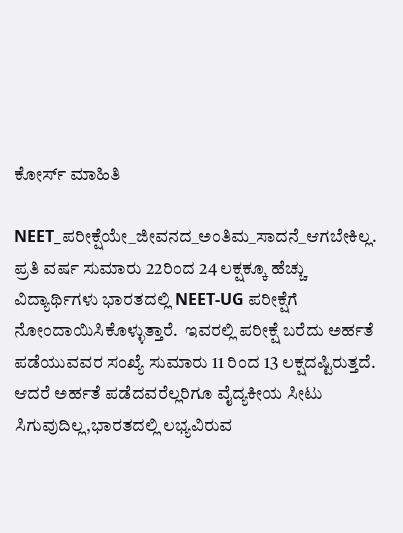ಕೋರ್ಸ್ ಮಾಹಿತಿ

NEET_ಪರೀಕ್ಷೆಯೇ_ಜೀವನದ_ಅಂತಿಮ_ಸಾದನೆ_ಆಗಬೇಕಿಲ್ಲ. ಪ್ರತಿ ವರ್ಷ ಸುಮಾರು 22ರಿಂದ 24 ಲಕ್ಷಕ್ಕೂ ಹೆಚ್ಚು ವಿದ್ಯಾರ್ಥಿಗಳು ಭಾರತದಲ್ಲಿ NEET-UG ಪರೀಕ್ಷೆಗೆ ನೋಂದಾಯಿಸಿಕೊಳ್ಳುತ್ತಾರೆ.  ಇವರಲ್ಲಿ ಪರೀಕ್ಷೆ ಬರೆದು ಅರ್ಹತೆ  ಪಡೆಯುವವರ ಸಂಖ್ಯೆ ಸುಮಾರು 11 ರಿಂದ 13 ಲಕ್ಷದಷ್ಟಿರುತ್ತದೆ.    ಆದರೆ ಅರ್ಹತೆ ಪಡೆದವರೆಲ್ಲರಿಗೂ ವೈದ್ಯಕೀಯ ಸೀಟು ಸಿಗುವುದಿಲ್ಲ,ಭಾರತದಲ್ಲಿ ಲಭ್ಯವಿರುವ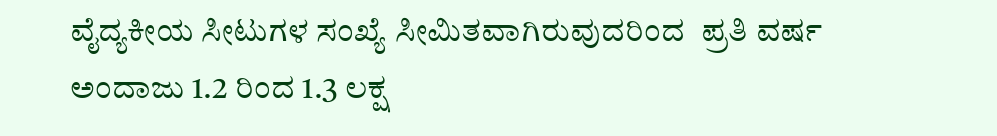ವೈದ್ಯಕೀಯ ಸೀಟುಗಳ ಸಂಖ್ಯೆ ಸೀಮಿತವಾಗಿರುವುದರಿಂದ  ಪ್ರತಿ ವರ್ಷ ಅಂದಾಜು 1.2 ರಿಂದ 1.3 ಲಕ್ಷ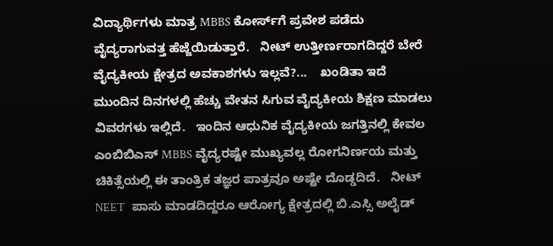ವಿದ್ಯಾರ್ಥಿಗಳು ಮಾತ್ರ MBBS ಕೋರ್ಸ್‌ಗೆ ಪ್ರವೇಶ ಪಡೆದು ವೈದ್ಯರಾಗುವತ್ತ ಹೆಜ್ಜೆಯಿಡುತ್ತಾರೆ.   ನೀಟ್ ಉತ್ತೀರ್ಣರಾಗದಿದ್ದರೆ ಬೇರೆ ವೈದ್ಯಕೀಯ ಕ್ಷೇತ್ರದ ಅವಕಾಶಗಳು ಇಲ್ಲವೆ?...    ಖಂಡಿತಾ ಇದೆ ಮುಂದಿನ ದಿನಗಳಲ್ಲಿ ಹೆಚ್ಚು ವೇತನ ಸಿಗುವ ವೈದ್ಯಕೀಯ ಶಿಕ್ಷಣ ಮಾಡಲು ವಿವರಗಳು ಇಲ್ಲಿದೆ.   ಇಂದಿನ ಆಧುನಿಕ ವೈದ್ಯಕೀಯ ಜಗತ್ತಿನಲ್ಲಿ ಕೇವಲ ಎಂಬಿಬಿಎಸ್ MBBS ವೈದ್ಯರಷ್ಟೇ ಮುಖ್ಯವಲ್ಲ ರೋಗನಿರ್ಣಯ ಮತ್ತು ಚಿಕಿತ್ಸೆಯಲ್ಲಿ ಈ ತಾಂತ್ರಿಕ ತಜ್ಞರ ಪಾತ್ರವೂ ಅಷ್ಟೇ ದೊಡ್ಡದಿದೆ.   ನೀಟ್ NEET  ಪಾಸು ಮಾಡದಿದ್ದರೂ ಆರೋಗ್ಯ ಕ್ಷೇತ್ರದಲ್ಲಿ ಬಿ.ಎಸ್ಸಿ ಅಲೈಡ್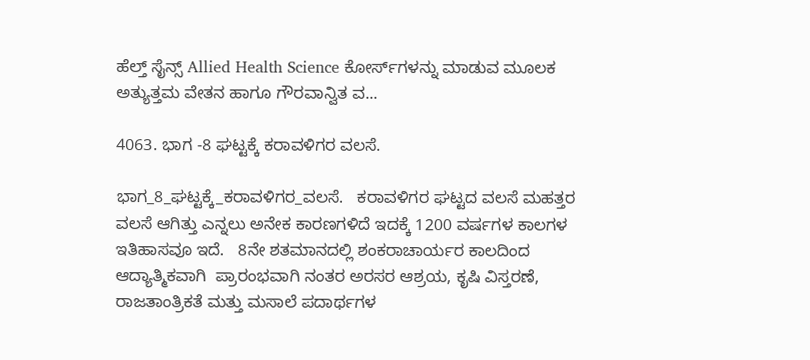ಹೆಲ್ತ್ ಸೈನ್ಸ್ Allied Health Science ಕೋರ್ಸ್‌ಗಳನ್ನು ಮಾಡುವ ಮೂಲಕ ಅತ್ಯುತ್ತಮ ವೇತನ ಹಾಗೂ ಗೌರವಾನ್ವಿತ ವ...

4063. ಭಾಗ -8 ಘಟ್ಟಕ್ಕೆ ಕರಾವಳಿಗರ ವಲಸೆ.

ಭಾಗ_8_ಘಟ್ಟಕ್ಕೆ_ಕರಾವಳಿಗರ_ವಲಸೆ.   ಕರಾವಳಿಗರ ಘಟ್ಟದ ವಲಸೆ ಮಹತ್ತರ ವಲಸೆ ಆಗಿತ್ತು ಎನ್ನಲು ಅನೇಕ ಕಾರಣಗಳಿದೆ ಇದಕ್ಕೆ 1200 ವರ್ಷಗಳ ಕಾಲಗಳ ಇತಿಹಾಸವೂ ಇದೆ.   8ನೇ ಶತಮಾನದಲ್ಲಿ ಶಂಕರಾಚಾರ್ಯರ ಕಾಲದಿಂದ ಆದ್ಯಾತ್ಮಿಕವಾಗಿ  ಪ್ರಾರಂಭವಾಗಿ ನಂತರ ಅರಸರ ಆಶ್ರಯ, ಕೃಷಿ ವಿಸ್ತರಣೆ, ರಾಜತಾಂತ್ರಿಕತೆ ಮತ್ತು ಮಸಾಲೆ ಪದಾರ್ಥಗಳ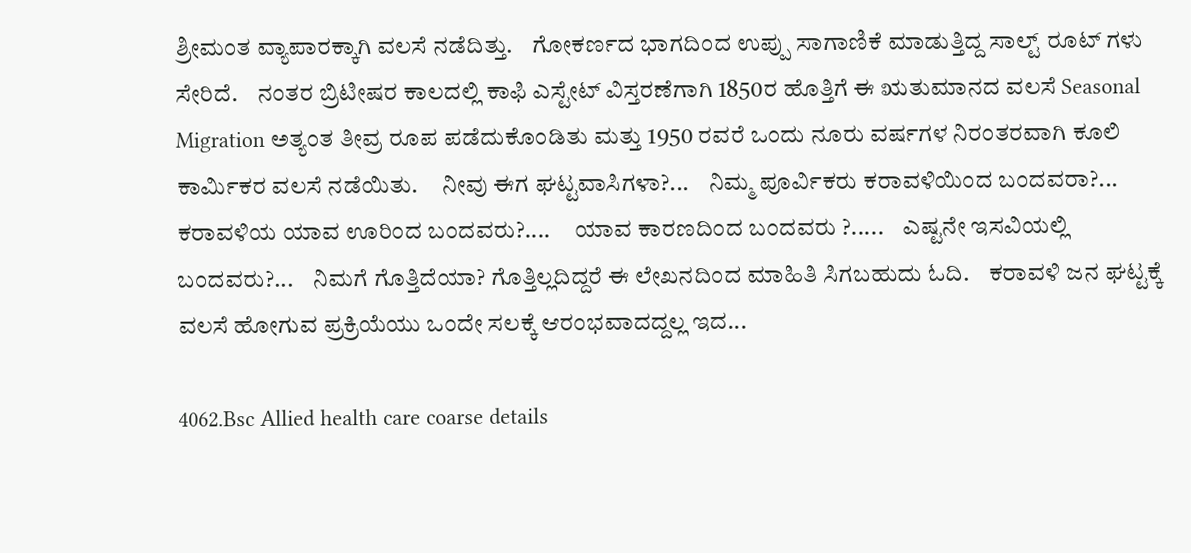ಶ್ರೀಮಂತ ವ್ಯಾಪಾರಕ್ಕಾಗಿ ವಲಸೆ ನಡೆದಿತ್ತು.    ಗೋಕರ್ಣದ ಭಾಗದಿಂದ ಉಪ್ಪು ಸಾಗಾಣಿಕೆ ಮಾಡುತ್ತಿದ್ದ ಸಾಲ್ಟ್ ರೂಟ್ ಗಳು ಸೇರಿದೆ.    ನಂತರ ಬ್ರಿಟೀಷರ ಕಾಲದಲ್ಲಿ ಕಾಫಿ ಎಸ್ಟೇಟ್ ವಿಸ್ತರಣೆಗಾಗಿ 1850ರ ಹೊತ್ತಿಗೆ ಈ ಋತುಮಾನದ ವಲಸೆ Seasonal Migration ಅತ್ಯಂತ ತೀವ್ರ ರೂಪ ಪಡೆದುಕೊಂಡಿತು ಮತ್ತು 1950 ರವರೆ ಒಂದು ನೂರು ವರ್ಷಗಳ ನಿರಂತರವಾಗಿ ಕೂಲಿ ಕಾರ್ಮಿಕರ ವಲಸೆ ನಡೆಯಿತು.     ನೀವು ಈಗ ಘಟ್ಟವಾಸಿಗಳಾ?...    ನಿಮ್ಮ ಪೂರ್ವಿಕರು ಕರಾವಳಿಯಿಂದ ಬಂದವರಾ?...     ಕರಾವಳಿಯ ಯಾವ ಊರಿಂದ ಬಂದವರು?....     ಯಾವ ಕಾರಣದಿಂದ ಬಂದವರು ?.....    ಎಷ್ಟನೇ ಇಸವಿಯಲ್ಲಿ ಬಂದವರು?...    ನಿಮಗೆ ಗೊತ್ತಿದೆಯಾ? ಗೊತ್ತಿಲ್ಲದಿದ್ದರೆ ಈ ಲೇಖನದಿಂದ ಮಾಹಿತಿ ಸಿಗಬಹುದು ಓದಿ.    ಕರಾವಳಿ ಜನ ಘಟ್ಟಕ್ಕೆ ವಲಸೆ ಹೋಗುವ ಪ್ರಕ್ರಿಯೆಯು ಒಂದೇ ಸಲಕ್ಕೆ ಆರಂಭವಾದದ್ದಲ್ಲ ಇದ...

4062.Bsc Allied health care coarse details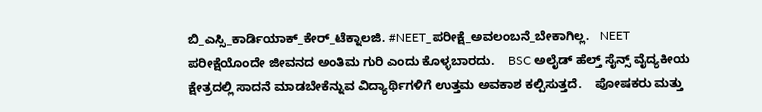ಬಿ_ಎಸ್ಸಿ_ಕಾರ್ಡಿಯಾಕ್_ಕೇರ್_ಟೆಕ್ನಾಲಜಿ. #NEET_ಪರೀಕ್ಷೆ_ಅವಲಂಬನೆ_ಬೇಕಾಗಿಲ್ಲ.   NEET ಪರೀಕ್ಷೆಯೊಂದೇ ಜೀವನದ ಅಂತಿಮ ಗುರಿ ಎಂದು ಕೊಳ್ಳಬಾರದು.    BSC ಅಲೈಡ್ ಹೆಲ್ತ್ ಸೈನ್ಸ್ ವೈದ್ಯಕೀಯ ಕ್ಷೇತ್ರದಲ್ಲಿ ಸಾದನೆ ಮಾಡಬೇಕೆನ್ನುವ ವಿದ್ಯಾರ್ಥಿಗಳಿಗೆ ಉತ್ತಮ ಅವಕಾಶ ಕಲ್ಪಿಸುತ್ತದೆ.    ಪೋಷಕರು ಮತ್ತು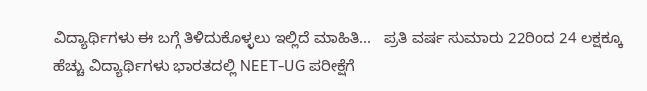ವಿದ್ಯಾರ್ಥಿಗಳು ಈ ಬಗ್ಗೆ ತಿಳಿದುಕೊಳ್ಳಲು ಇಲ್ಲಿದೆ ಮಾಹಿತಿ...   ಪ್ರತಿ ವರ್ಷ ಸುಮಾರು 22ರಿಂದ 24 ಲಕ್ಷಕ್ಕೂ ಹೆಚ್ಚು ವಿದ್ಯಾರ್ಥಿಗಳು ಭಾರತದಲ್ಲಿ NEET-UG ಪರೀಕ್ಷೆಗೆ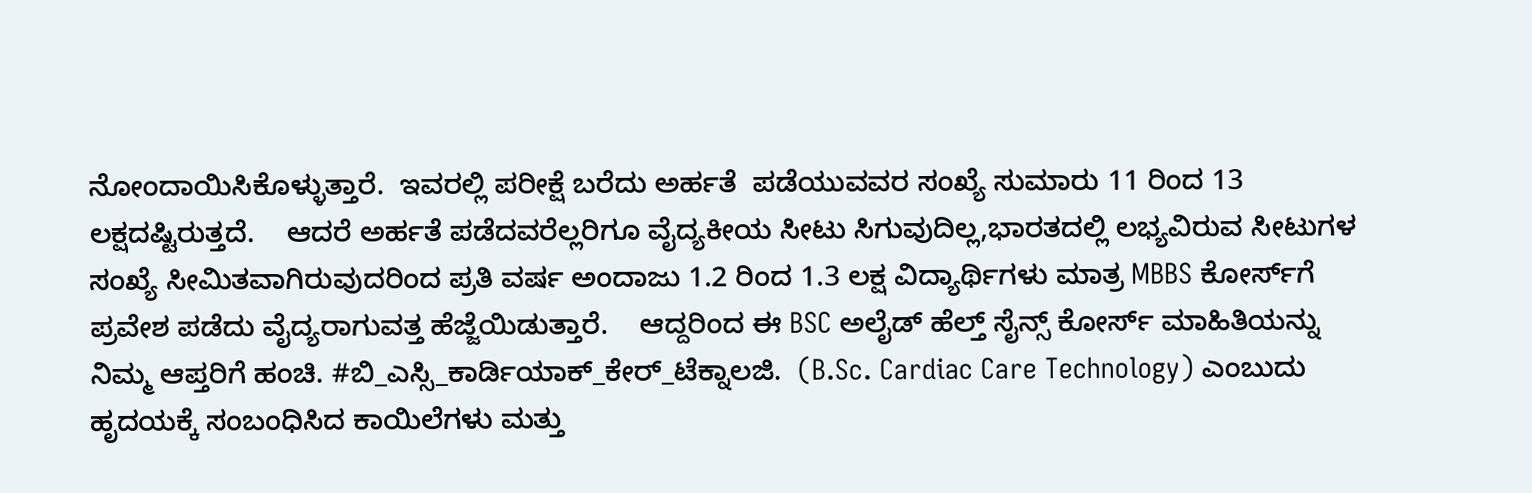ನೋಂದಾಯಿಸಿಕೊಳ್ಳುತ್ತಾರೆ.  ಇವರಲ್ಲಿ ಪರೀಕ್ಷೆ ಬರೆದು ಅರ್ಹತೆ  ಪಡೆಯುವವರ ಸಂಖ್ಯೆ ಸುಮಾರು 11 ರಿಂದ 13 ಲಕ್ಷದಷ್ಟಿರುತ್ತದೆ.    ಆದರೆ ಅರ್ಹತೆ ಪಡೆದವರೆಲ್ಲರಿಗೂ ವೈದ್ಯಕೀಯ ಸೀಟು ಸಿಗುವುದಿಲ್ಲ,ಭಾರತದಲ್ಲಿ ಲಭ್ಯವಿರುವ ಸೀಟುಗಳ ಸಂಖ್ಯೆ ಸೀಮಿತವಾಗಿರುವುದರಿಂದ ಪ್ರತಿ ವರ್ಷ ಅಂದಾಜು 1.2 ರಿಂದ 1.3 ಲಕ್ಷ ವಿದ್ಯಾರ್ಥಿಗಳು ಮಾತ್ರ MBBS ಕೋರ್ಸ್‌ಗೆ ಪ್ರವೇಶ ಪಡೆದು ವೈದ್ಯರಾಗುವತ್ತ ಹೆಜ್ಜೆಯಿಡುತ್ತಾರೆ.    ಆದ್ದರಿಂದ ಈ BSC ಅಲೈಡ್ ಹೆಲ್ತ್ ಸೈನ್ಸ್ ಕೋರ್ಸ್ ಮಾಹಿತಿಯನ್ನು ನಿಮ್ಮ ಆಪ್ತರಿಗೆ ಹಂಚಿ. #ಬಿ_ಎಸ್ಸಿ_ಕಾರ್ಡಿಯಾಕ್_ಕೇರ್_ಟೆಕ್ನಾಲಜಿ.  (B.Sc. Cardiac Care Technology) ಎಂಬುದು ಹೃದಯಕ್ಕೆ ಸಂಬಂಧಿಸಿದ ಕಾಯಿಲೆಗಳು ಮತ್ತು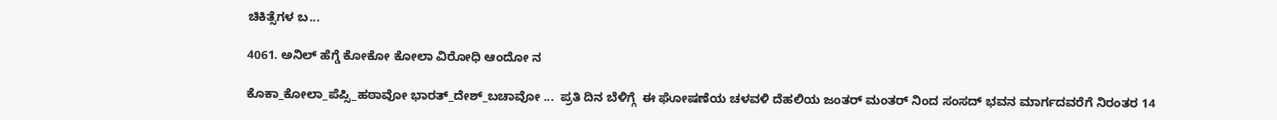ಚಿಕಿತ್ಸೆಗಳ ಬ...

4061. ಅನಿಲ್ ಹೆಗ್ಡೆ ಕೋಕೋ ಕೋಲಾ ವಿರೋಧಿ ಆಂದೋ ನ

ಕೊಕಾ_ಕೋಲಾ_ಪೆಪ್ಸಿ_ಹಠಾವೋ ಭಾರತ್_ದೇಶ್_ಬಚಾವೋ ...  ಪ್ರತಿ ದಿನ ಬೆಳಿಗ್ಗೆ  ಈ ಘೋಷಣೆಯ ಚಳವಳಿ ದೆಹಲಿಯ ಜಂತರ್ ಮಂತರ್ ನಿಂದ ಸಂಸದ್ ಭವನ ಮಾರ್ಗದವರೆಗೆ ನಿರಂತರ 14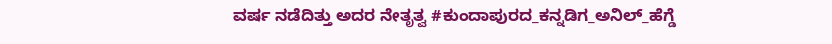ವರ್ಷ ನಡೆದಿತ್ತು ಅದರ ನೇತೃತ್ವ #ಕುಂದಾಪುರದ_ಕನ್ನಡಿಗ_ಅನಿಲ್_ಹೆಗ್ಡೆ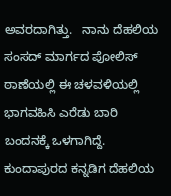ಅವರದಾಗಿತ್ತು.   ನಾನು ದೆಹಲಿಯ ಸಂಸದ್ ಮಾರ್ಗದ ಪೋಲಿಸ್ ಠಾಣೆಯಲ್ಲಿ ಈ ಚಳವಳಿಯಲ್ಲಿ ಭಾಗವಹಿಸಿ ಎರೆಡು ಬಾರಿ ಬಂದನಕ್ಕೆ ಒಳಗಾಗಿದ್ದೆ.   ಕುಂದಾಪುರದ ಕನ್ನಡಿಗ ದೆಹಲಿಯ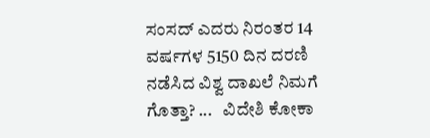ಸಂಸದ್ ಎದರು ನಿರಂತರ 14 ವರ್ಷಗಳ 5150 ದಿನ ದರಣಿ ನಡೆಸಿದ ವಿಶ್ವ ದಾಖಲೆ ನಿಮಗೆ ಗೊತ್ತಾ? ...   ವಿದೇಶಿ ಕೋಕಾ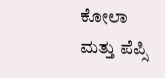ಕೋಲಾ ಮತ್ತು ಪೆಪ್ಸಿ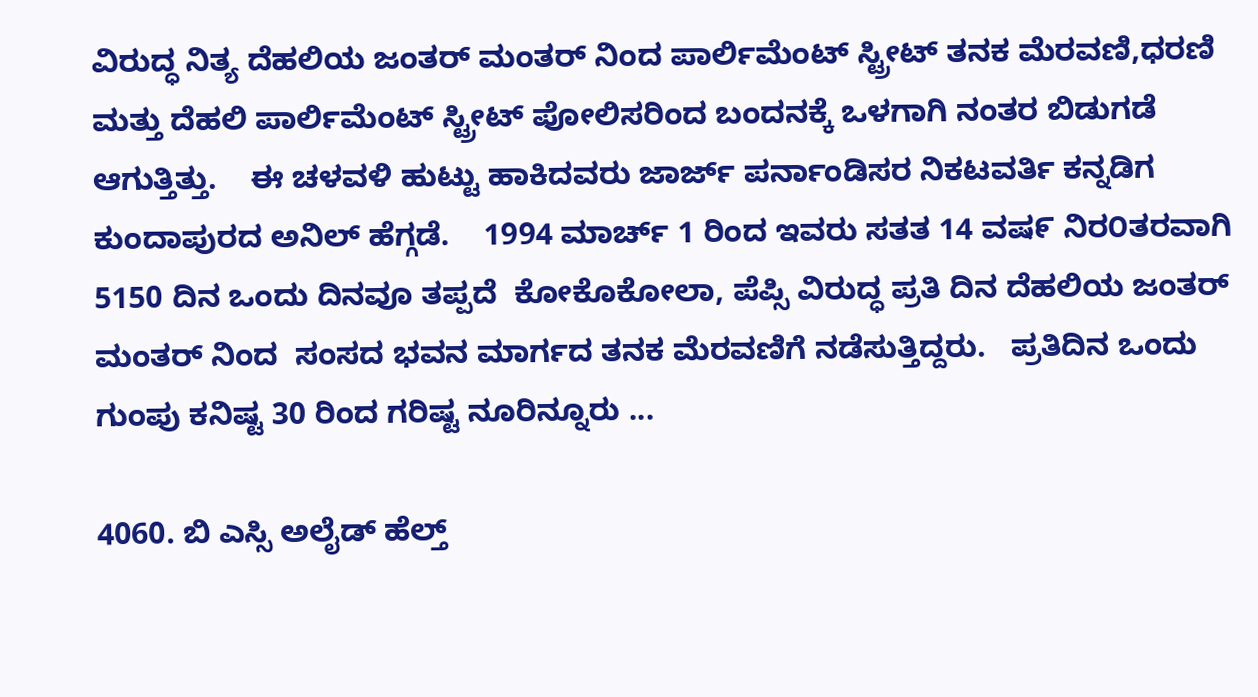ವಿರುದ್ಧ ನಿತ್ಯ ದೆಹಲಿಯ ಜಂತರ್ ಮಂತರ್ ನಿಂದ ಪಾರ್ಲಿಮೆಂಟ್ ಸ್ಟ್ರೀಟ್ ತನಕ ಮೆರವಣಿ,ಧರಣಿ ಮತ್ತು ದೆಹಲಿ ಪಾರ್ಲಿಮೆಂಟ್ ಸ್ಟ್ರೀಟ್ ಪೋಲಿಸರಿಂದ ಬಂದನಕ್ಕೆ ಒಳಗಾಗಿ ನಂತರ ಬಿಡುಗಡೆ ಆಗುತ್ತಿತ್ತು.    ಈ ಚಳವಳಿ ಹುಟ್ಟು ಹಾಕಿದವರು ಜಾರ್ಜ್ ಪರ್ನಾಂಡಿಸರ ನಿಕಟವರ್ತಿ ಕನ್ನಡಿಗ ಕುಂದಾಪುರದ ಅನಿಲ್ ಹೆಗ್ಗಡೆ.    1994 ಮಾರ್ಚ್ 1 ರಿಂದ ಇವರು ಸತತ 14 ವಷ೯ ನಿರ೦ತರವಾಗಿ 5150 ದಿನ ಒಂದು ದಿನವೂ ತಪ್ಪದೆ  ಕೋಕೊಕೋಲಾ, ಪೆಪ್ಸಿ ವಿರುದ್ಧ ಪ್ರತಿ ದಿನ ದೆಹಲಿಯ ಜಂತರ್ ಮಂತರ್ ನಿಂದ  ಸಂಸದ ಭವನ ಮಾರ್ಗದ ತನಕ ಮೆರವಣಿಗೆ ನಡೆಸುತ್ತಿದ್ದರು.   ಪ್ರತಿದಿನ ಒಂದು ಗುಂಪು ಕನಿಷ್ಟ 30 ರಿಂದ ಗರಿಷ್ಟ ನೂರಿನ್ನೂರು ...

4060. ಬಿ ಎಸ್ಸಿ ಅಲೈಡ್ ಹೆಲ್ತ್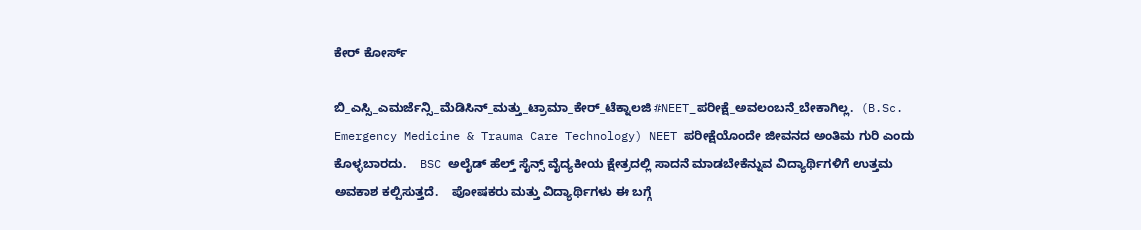ಕೇರ್ ಕೋರ್ಸ್

ಬಿ_ಎಸ್ಸಿ_ಎಮರ್ಜೆನ್ಸಿ_ಮೆಡಿಸಿನ್_ಮತ್ತು_ಟ್ರಾಮಾ_ಕೇರ್_ಟೆಕ್ನಾಲಜಿ #NEET_ಪರೀಕ್ಷೆ_ಅವಲಂಬನೆ_ಬೇಕಾಗಿಲ್ಲ.  (B.Sc. Emergency Medicine & Trauma Care Technology) NEET ಪರೀಕ್ಷೆಯೊಂದೇ ಜೀವನದ ಅಂತಿಮ ಗುರಿ ಎಂದು ಕೊಳ್ಳಬಾರದು.    BSC ಅಲೈಡ್ ಹೆಲ್ತ್ ಸೈನ್ಸ್ ವೈದ್ಯಕೀಯ ಕ್ಷೇತ್ರದಲ್ಲಿ ಸಾದನೆ ಮಾಡಬೇಕೆನ್ನುವ ವಿದ್ಯಾರ್ಥಿಗಳಿಗೆ ಉತ್ತಮ ಅವಕಾಶ ಕಲ್ಪಿಸುತ್ತದೆ.    ಪೋಷಕರು ಮತ್ತು ವಿದ್ಯಾರ್ಥಿಗಳು ಈ ಬಗ್ಗೆ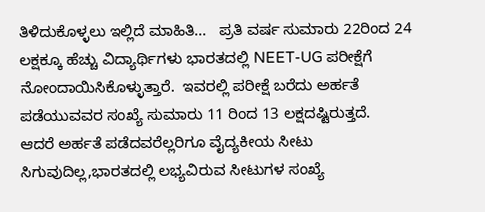ತಿಳಿದುಕೊಳ್ಳಲು ಇಲ್ಲಿದೆ ಮಾಹಿತಿ...   ಪ್ರತಿ ವರ್ಷ ಸುಮಾರು 22ರಿಂದ 24 ಲಕ್ಷಕ್ಕೂ ಹೆಚ್ಚು ವಿದ್ಯಾರ್ಥಿಗಳು ಭಾರತದಲ್ಲಿ NEET-UG ಪರೀಕ್ಷೆಗೆ ನೋಂದಾಯಿಸಿಕೊಳ್ಳುತ್ತಾರೆ.  ಇವರಲ್ಲಿ ಪರೀಕ್ಷೆ ಬರೆದು ಅರ್ಹತೆ  ಪಡೆಯುವವರ ಸಂಖ್ಯೆ ಸುಮಾರು 11 ರಿಂದ 13 ಲಕ್ಷದಷ್ಟಿರುತ್ತದೆ.    ಆದರೆ ಅರ್ಹತೆ ಪಡೆದವರೆಲ್ಲರಿಗೂ ವೈದ್ಯಕೀಯ ಸೀಟು ಸಿಗುವುದಿಲ್ಲ,ಭಾರತದಲ್ಲಿ ಲಭ್ಯವಿರುವ ಸೀಟುಗಳ ಸಂಖ್ಯೆ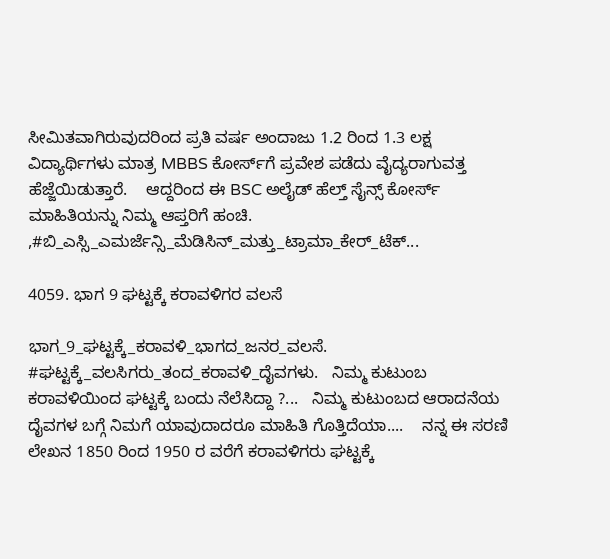ಸೀಮಿತವಾಗಿರುವುದರಿಂದ ಪ್ರತಿ ವರ್ಷ ಅಂದಾಜು 1.2 ರಿಂದ 1.3 ಲಕ್ಷ ವಿದ್ಯಾರ್ಥಿಗಳು ಮಾತ್ರ MBBS ಕೋರ್ಸ್‌ಗೆ ಪ್ರವೇಶ ಪಡೆದು ವೈದ್ಯರಾಗುವತ್ತ ಹೆಜ್ಜೆಯಿಡುತ್ತಾರೆ.    ಆದ್ದರಿಂದ ಈ BSC ಅಲೈಡ್ ಹೆಲ್ತ್ ಸೈನ್ಸ್ ಕೋರ್ಸ್ ಮಾಹಿತಿಯನ್ನು ನಿಮ್ಮ ಆಪ್ತರಿಗೆ ಹಂಚಿ. ,#ಬಿ_ಎಸ್ಸಿ_ಎಮರ್ಜೆನ್ಸಿ_ಮೆಡಿಸಿನ್_ಮತ್ತು_ಟ್ರಾಮಾ_ಕೇರ್_ಟೆಕ್...

4059. ಭಾಗ 9 ಘಟ್ಟಕ್ಕೆ ಕರಾವಳಿಗರ ವಲಸೆ

ಭಾಗ_9_ಘಟ್ಟಕ್ಕೆ_ಕರಾವಳಿ_ಭಾಗದ_ಜನರ_ವಲಸೆ. #ಘಟ್ಟಕ್ಕೆ_ವಲಸಿಗರು_ತಂದ_ಕರಾವಳಿ_ದೈವಗಳು.   ನಿಮ್ಮ ಕುಟುಂಬ ಕರಾವಳಿಯಿಂದ ಘಟ್ಟಕ್ಕೆ ಬಂದು ನೆಲೆಸಿದ್ದಾ ?...   ನಿಮ್ಮ ಕುಟುಂಬದ ಆರಾದನೆಯ ದೈವಗಳ ಬಗ್ಗೆ ನಿಮಗೆ ಯಾವುದಾದರೂ ಮಾಹಿತಿ ಗೊತ್ತಿದೆಯಾ....    ನನ್ನ ಈ ಸರಣಿ ಲೇಖನ 1850 ರಿಂದ 1950 ರ ವರೆಗೆ ಕರಾವಳಿಗರು ಘಟ್ಟಕ್ಕೆ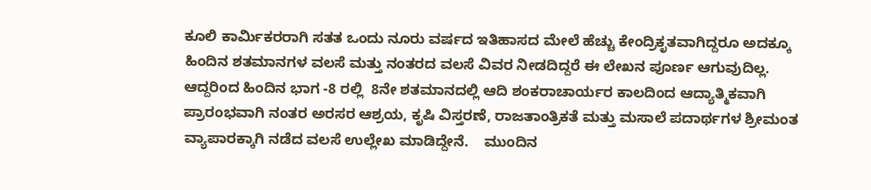ಕೂಲಿ ಕಾರ್ಮಿಕರರಾಗಿ ಸತತ ಒಂದು ನೂರು ವರ್ಷದ ಇತಿಹಾಸದ ಮೇಲೆ ಹೆಚ್ಚು ಕೇಂದ್ರಿಕೃತವಾಗಿದ್ದರೂ ಅದಕ್ಕೂ ಹಿಂದಿನ ಶತಮಾನಗಳ ವಲಸೆ ಮತ್ತು ನಂತರದ ವಲಸೆ ವಿವರ ನೀಡದಿದ್ದರೆ ಈ ಲೇಖನ ಪೂರ್ಣ ಆಗುವುದಿಲ್ಲ.   ಆದ್ದರಿಂದ ಹಿಂದಿನ ಭಾಗ -8 ರಲ್ಲಿ  8ನೇ ಶತಮಾನದಲ್ಲಿ ಆದಿ ಶಂಕರಾಚಾರ್ಯರ ಕಾಲದಿಂದ ಆದ್ಯಾತ್ಮಿಕವಾಗಿ  ಪ್ರಾರಂಭವಾಗಿ ನಂತರ ಅರಸರ ಆಶ್ರಯ, ಕೃಷಿ ವಿಸ್ತರಣೆ, ರಾಜತಾಂತ್ರಿಕತೆ ಮತ್ತು ಮಸಾಲೆ ಪದಾರ್ಥಗಳ ಶ್ರೀಮಂತ ವ್ಯಾಪಾರಕ್ಕಾಗಿ ನಡೆದ ವಲಸೆ ಉಲ್ಲೇಖ ಮಾಡಿದ್ದೇನೆ.    ಮುಂದಿನ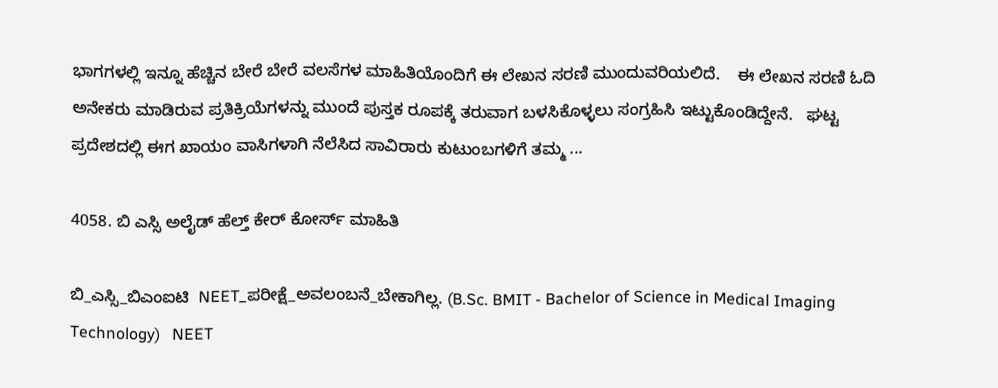ಭಾಗಗಳಲ್ಲಿ ಇನ್ನೂ ಹೆಚ್ಚಿನ ಬೇರೆ ಬೇರೆ ವಲಸೆಗಳ ಮಾಹಿತಿಯೊಂದಿಗೆ ಈ ಲೇಖನ ಸರಣಿ ಮುಂದುವರಿಯಲಿದೆ.    ಈ ಲೇಖನ ಸರಣಿ ಓದಿ ಅನೇಕರು ಮಾಡಿರುವ ಪ್ರತಿಕ್ರಿಯೆಗಳನ್ನು ಮುಂದೆ ಪುಸ್ತಕ ರೂಪಕ್ಕೆ ತರುವಾಗ ಬಳಸಿಕೊಳ್ಳಲು ಸಂಗ್ರಹಿಸಿ ಇಟ್ಟುಕೊಂಡಿದ್ದೇನೆ.   ಘಟ್ಟ ಪ್ರದೇಶದಲ್ಲಿ ಈಗ ಖಾಯಂ ವಾಸಿಗಳಾಗಿ ನೆಲೆಸಿದ ಸಾವಿರಾರು ಕುಟುಂಬಗಳಿಗೆ ತಮ್ಮ ...

4058. ಬಿ ಎಸ್ಸಿ ಅಲೈಡ್ ಹೆಲ್ತ್ ಕೇರ್ ಕೋರ್ಸ್ ಮಾಹಿತಿ

ಬಿ_ಎಸ್ಸಿ_ಬಿಎಂಐಟಿ  NEET_ಪರೀಕ್ಷೆ_ಅವಲಂಬನೆ_ಬೇಕಾಗಿಲ್ಲ. (B.Sc. BMIT - Bachelor of Science in Medical Imaging Technology)   NEET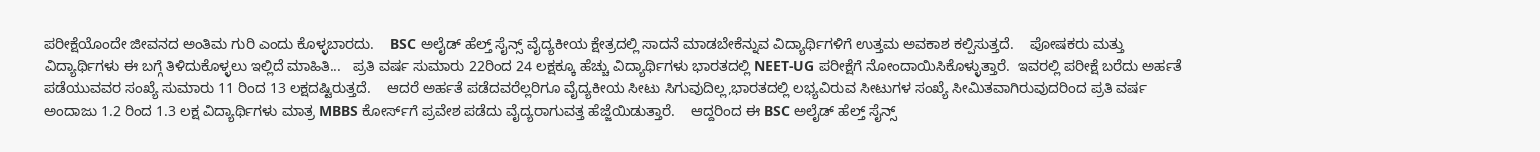ಪರೀಕ್ಷೆಯೊಂದೇ ಜೀವನದ ಅಂತಿಮ ಗುರಿ ಎಂದು ಕೊಳ್ಳಬಾರದು.    BSC ಅಲೈಡ್ ಹೆಲ್ತ್ ಸೈನ್ಸ್ ವೈದ್ಯಕೀಯ ಕ್ಷೇತ್ರದಲ್ಲಿ ಸಾದನೆ ಮಾಡಬೇಕೆನ್ನುವ ವಿದ್ಯಾರ್ಥಿಗಳಿಗೆ ಉತ್ತಮ ಅವಕಾಶ ಕಲ್ಪಿಸುತ್ತದೆ.    ಪೋಷಕರು ಮತ್ತು ವಿದ್ಯಾರ್ಥಿಗಳು ಈ ಬಗ್ಗೆ ತಿಳಿದುಕೊಳ್ಳಲು ಇಲ್ಲಿದೆ ಮಾಹಿತಿ...   ಪ್ರತಿ ವರ್ಷ ಸುಮಾರು 22ರಿಂದ 24 ಲಕ್ಷಕ್ಕೂ ಹೆಚ್ಚು ವಿದ್ಯಾರ್ಥಿಗಳು ಭಾರತದಲ್ಲಿ NEET-UG ಪರೀಕ್ಷೆಗೆ ನೋಂದಾಯಿಸಿಕೊಳ್ಳುತ್ತಾರೆ.  ಇವರಲ್ಲಿ ಪರೀಕ್ಷೆ ಬರೆದು ಅರ್ಹತೆ  ಪಡೆಯುವವರ ಸಂಖ್ಯೆ ಸುಮಾರು 11 ರಿಂದ 13 ಲಕ್ಷದಷ್ಟಿರುತ್ತದೆ.    ಆದರೆ ಅರ್ಹತೆ ಪಡೆದವರೆಲ್ಲರಿಗೂ ವೈದ್ಯಕೀಯ ಸೀಟು ಸಿಗುವುದಿಲ್ಲ,ಭಾರತದಲ್ಲಿ ಲಭ್ಯವಿರುವ ಸೀಟುಗಳ ಸಂಖ್ಯೆ ಸೀಮಿತವಾಗಿರುವುದರಿಂದ ಪ್ರತಿ ವರ್ಷ ಅಂದಾಜು 1.2 ರಿಂದ 1.3 ಲಕ್ಷ ವಿದ್ಯಾರ್ಥಿಗಳು ಮಾತ್ರ MBBS ಕೋರ್ಸ್‌ಗೆ ಪ್ರವೇಶ ಪಡೆದು ವೈದ್ಯರಾಗುವತ್ತ ಹೆಜ್ಜೆಯಿಡುತ್ತಾರೆ.    ಆದ್ದರಿಂದ ಈ BSC ಅಲೈಡ್ ಹೆಲ್ತ್ ಸೈನ್ಸ್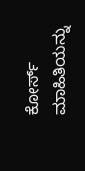ಕೋರ್ಸ್ ಮಾಹಿತಿಯನ್ನು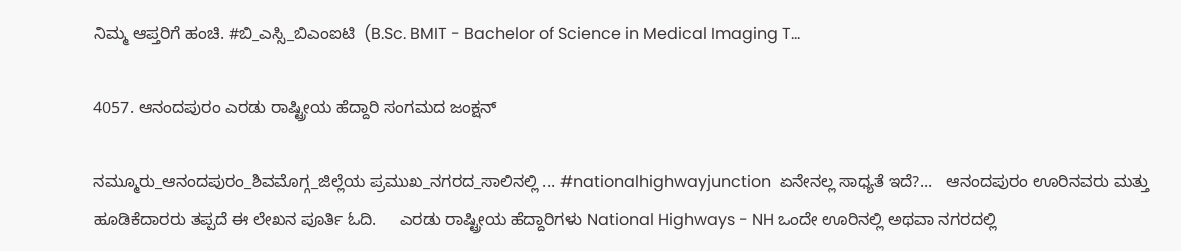ನಿಮ್ಮ ಆಪ್ತರಿಗೆ ಹಂಚಿ. #ಬಿ_ಎಸ್ಸಿ_ಬಿಎಂಐಟಿ  (B.Sc. BMIT - Bachelor of Science in Medical Imaging T...

4057. ಆನಂದಪುರಂ ಎರಡು ರಾಷ್ಟ್ರೀಯ ಹೆದ್ದಾರಿ ಸಂಗಮದ ಜಂಕ್ಷನ್

ನಮ್ಮೂರು_ಆನಂದಪುರಂ_ಶಿವಮೊಗ್ಗ_ಜಿಲ್ಲೆಯ ಪ್ರಮುಖ_ನಗರದ_ಸಾಲಿನಲ್ಲಿ ... #nationalhighwayjunction  ಏನೇನಲ್ಲ ಸಾಧ್ಯತೆ ಇದೆ?...   ಆನಂದಪುರಂ ಊರಿನವರು ಮತ್ತು ಹೂಡಿಕೆದಾರರು ತಪ್ಪದೆ ಈ ಲೇಖನ ಪೂರ್ತಿ ಓದಿ.     ಎರಡು ರಾಷ್ಟ್ರೀಯ ಹೆದ್ದಾರಿಗಳು National Highways - NH ಒಂದೇ ಊರಿನಲ್ಲಿ ಅಥವಾ ನಗರದಲ್ಲಿ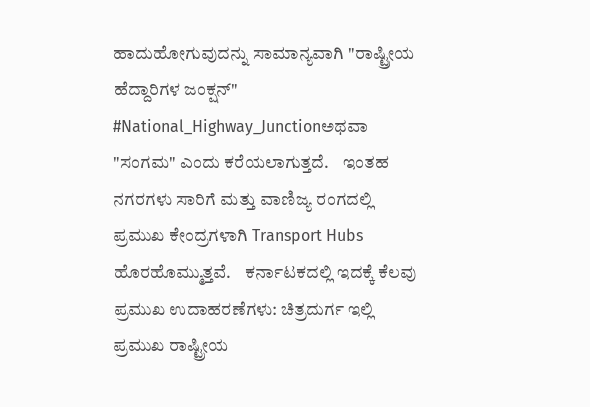ಹಾದುಹೋಗುವುದನ್ನು ಸಾಮಾನ್ಯವಾಗಿ "ರಾಷ್ಟ್ರೀಯ ಹೆದ್ದಾರಿಗಳ ಜಂಕ್ಷನ್" #National_Highway_Junctionಅಥವಾ "ಸಂಗಮ" ಎಂದು ಕರೆಯಲಾಗುತ್ತದೆ.    ಇಂತಹ ನಗರಗಳು ಸಾರಿಗೆ ಮತ್ತು ವಾಣಿಜ್ಯ ರಂಗದಲ್ಲಿ ಪ್ರಮುಖ ಕೇಂದ್ರಗಳಾಗಿ Transport Hubs ಹೊರಹೊಮ್ಮುತ್ತವೆ.    ಕರ್ನಾಟಕದಲ್ಲಿ ಇದಕ್ಕೆ ಕೆಲವು ಪ್ರಮುಖ ಉದಾಹರಣೆಗಳು: ಚಿತ್ರದುರ್ಗ ಇಲ್ಲಿ ಪ್ರಮುಖ ರಾಷ್ಟ್ರೀಯ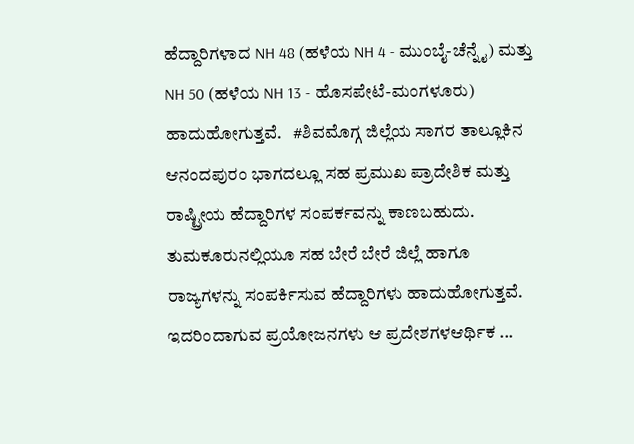ಹೆದ್ದಾರಿಗಳಾದ NH 48 (ಹಳೆಯ NH 4 - ಮುಂಬೈ-ಚೆನ್ನೈ) ಮತ್ತು NH 50 (ಹಳೆಯ NH 13 - ಹೊಸಪೇಟೆ-ಮಂಗಳೂರು) ಹಾದುಹೋಗುತ್ತವೆ.   #ಶಿವಮೊಗ್ಗ ಜಿಲ್ಲೆಯ ಸಾಗರ ತಾಲ್ಲೂಕಿನ ಆನಂದಪುರಂ ಭಾಗದಲ್ಲೂ ಸಹ ಪ್ರಮುಖ ಪ್ರಾದೇಶಿಕ ಮತ್ತು ರಾಷ್ಟ್ರೀಯ ಹೆದ್ದಾರಿಗಳ ಸಂಪರ್ಕವನ್ನು ಕಾಣಬಹುದು.     ತುಮಕೂರುನಲ್ಲಿಯೂ ಸಹ ಬೇರೆ ಬೇರೆ ಜಿಲ್ಲೆ ಹಾಗೂ ರಾಜ್ಯಗಳನ್ನು ಸಂಪರ್ಕಿಸುವ ಹೆದ್ದಾರಿಗಳು ಹಾದುಹೋಗುತ್ತವೆ.     ಇದರಿಂದಾಗುವ ಪ್ರಯೋಜನಗಳು ಆ ಪ್ರದೇಶಗಳಆರ್ಥಿಕ ...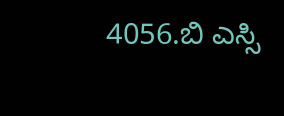4056.ಬಿ ಎಸ್ಸಿ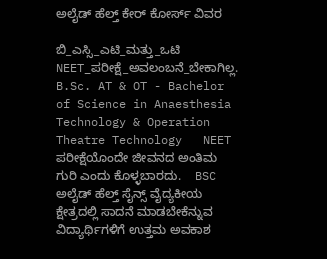ಅಲೈಡ್ ಹೆಲ್ತ್ ಕೇರ್ ಕೋರ್ಸ್ ವಿವರ

ಬಿ_ಎಸ್ಸಿ_ಎಟಿ_ಮತ್ತು_ಒಟಿ NEET_ಪರೀಕ್ಷೆ_ಅವಲಂಬನೆ_ಬೇಕಾಗಿಲ್ಲ. B.Sc. AT & OT - Bachelor of Science in Anaesthesia Technology & Operation Theatre Technology   NEET ಪರೀಕ್ಷೆಯೊಂದೇ ಜೀವನದ ಅಂತಿಮ ಗುರಿ ಎಂದು ಕೊಳ್ಳಬಾರದು.    BSC ಅಲೈಡ್ ಹೆಲ್ತ್ ಸೈನ್ಸ್ ವೈದ್ಯಕೀಯ ಕ್ಷೇತ್ರದಲ್ಲಿ ಸಾದನೆ ಮಾಡಬೇಕೆನ್ನುವ ವಿದ್ಯಾರ್ಥಿಗಳಿಗೆ ಉತ್ತಮ ಅವಕಾಶ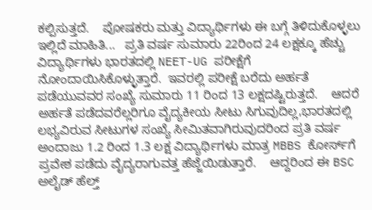ಕಲ್ಪಿಸುತ್ತದೆ.    ಪೋಷಕರು ಮತ್ತು ವಿದ್ಯಾರ್ಥಿಗಳು ಈ ಬಗ್ಗೆ ತಿಳಿದುಕೊಳ್ಳಲು ಇಲ್ಲಿದೆ ಮಾಹಿತಿ...   ಪ್ರತಿ ವರ್ಷ ಸುಮಾರು 22ರಿಂದ 24 ಲಕ್ಷಕ್ಕೂ ಹೆಚ್ಚು ವಿದ್ಯಾರ್ಥಿಗಳು ಭಾರತದಲ್ಲಿ NEET-UG ಪರೀಕ್ಷೆಗೆ ನೋಂದಾಯಿಸಿಕೊಳ್ಳುತ್ತಾರೆ.  ಇವರಲ್ಲಿ ಪರೀಕ್ಷೆ ಬರೆದು ಅರ್ಹತೆ  ಪಡೆಯುವವರ ಸಂಖ್ಯೆ ಸುಮಾರು 11 ರಿಂದ 13 ಲಕ್ಷದಷ್ಟಿರುತ್ತದೆ.    ಆದರೆ ಅರ್ಹತೆ ಪಡೆದವರೆಲ್ಲರಿಗೂ ವೈದ್ಯಕೀಯ ಸೀಟು ಸಿಗುವುದಿಲ್ಲ,ಭಾರತದಲ್ಲಿ ಲಭ್ಯವಿರುವ ಸೀಟುಗಳ ಸಂಖ್ಯೆ ಸೀಮಿತವಾಗಿರುವುದರಿಂದ ಪ್ರತಿ ವರ್ಷ ಅಂದಾಜು 1.2 ರಿಂದ 1.3 ಲಕ್ಷ ವಿದ್ಯಾರ್ಥಿಗಳು ಮಾತ್ರ MBBS ಕೋರ್ಸ್‌ಗೆ ಪ್ರವೇಶ ಪಡೆದು ವೈದ್ಯರಾಗುವತ್ತ ಹೆಜ್ಜೆಯಿಡುತ್ತಾರೆ.    ಆದ್ದರಿಂದ ಈ BSC ಅಲೈಡ್ ಹೆಲ್ತ್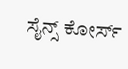ಸೈನ್ಸ್ ಕೋರ್ಸ್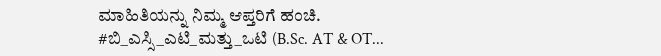ಮಾಹಿತಿಯನ್ನು ನಿಮ್ಮ ಆಪ್ತರಿಗೆ ಹಂಚಿ. #ಬಿ_ಎಸ್ಸಿ_ಎಟಿ_ಮತ್ತು_ಒಟಿ (B.Sc. AT & OT...